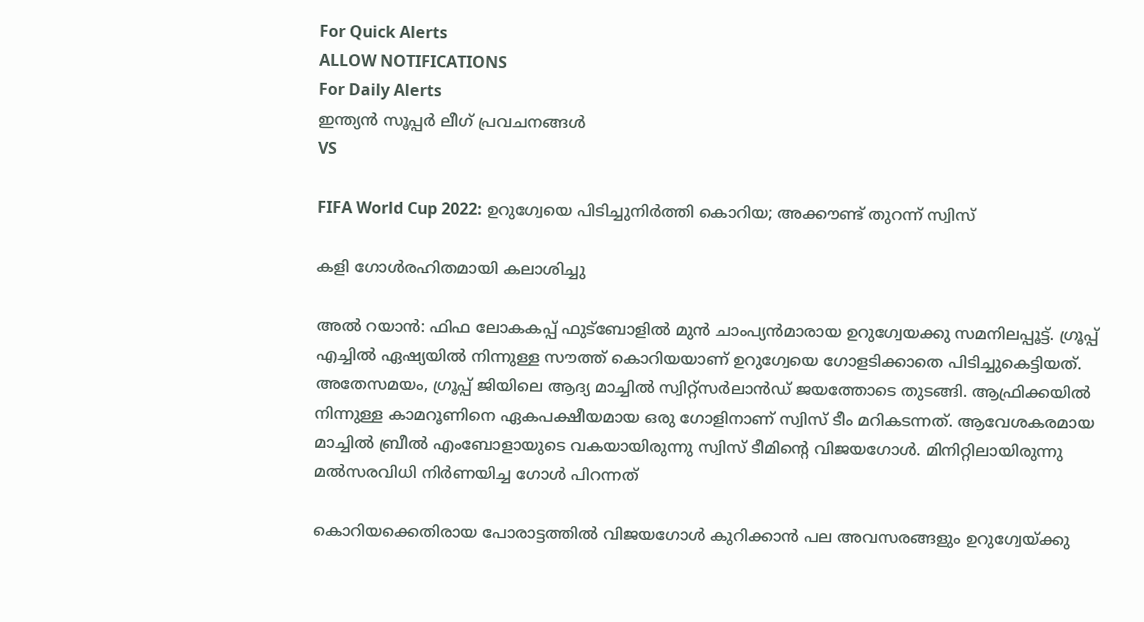For Quick Alerts
ALLOW NOTIFICATIONS
For Daily Alerts
ഇന്ത്യന്‍ സൂപ്പര്‍ ലീഗ്‌ പ്രവചനങ്ങൾ
VS

FIFA World Cup 2022: ഉറുഗ്വേയെ പിടിച്ചുനിര്‍ത്തി കൊറിയ; അക്കൗണ്ട് തുറന്ന് സ്വിസ്

കളി ഗോള്‍രഹിതമായി കലാശിച്ചു

അല്‍ റയാന്‍: ഫിഫ ലോകകപ്പ് ഫുട്‌ബോളില്‍ മുന്‍ ചാംപ്യന്‍മാരായ ഉറുഗ്വേയക്കു സമനിലപ്പൂട്ട്. ഗ്രൂപ്പ് എച്ചില്‍ ഏഷ്യയില്‍ നിന്നുള്ള സൗത്ത് കൊറിയയാണ് ഉറുഗ്വേയെ ഗോളടിക്കാതെ പിടിച്ചുകെട്ടിയത്. അതേസമയം, ഗ്രൂപ്പ് ജിയിലെ ആദ്യ മാച്ചില്‍ സ്വിറ്റ്‌സര്‍ലാന്‍ഡ് ജയത്തോടെ തുടങ്ങി. ആഫ്രിക്കയില്‍ നിന്നുള്ള കാമറൂണിനെ ഏകപക്ഷീയമായ ഒരു ഗോളിനാണ് സ്വിസ് ടീം മറികടന്നത്. ആവേശകരമായ മാച്ചില്‍ ബ്രീല്‍ എംബോളായുടെ വകയായിരുന്നു സ്വിസ് ടീമിന്റെ വിജയഗോള്‍. മിനിറ്റിലായിരുന്നു മല്‍സരവിധി നിര്‍ണയിച്ച ഗോള്‍ പിറന്നത്

കൊറിയക്കെതിരായ പോരാട്ടത്തില്‍ വിജയഗോള്‍ കുറിക്കാന്‍ പല അവസരങ്ങളും ഉറുഗ്വേയ്ക്കു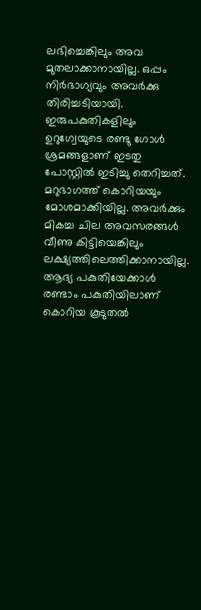ലഭിച്ചെങ്കിലും അവ മുതലാക്കാനായില്ല. ഒപ്പം നിര്‍ഭാഗ്യവും അവര്‍ക്കു തിരിച്ചടിയായി. ഇരുപകുതികളിലും ഉറുഗ്വേയുടെ രണ്ടു ഗോള്‍ ശ്രമങ്ങളാണ് ഇടതു പോസ്റ്റില്‍ ഇടിച്ചു തെറിച്ചത്. മറുഭാഗത്ത് കൊറിയയും മോശമാക്കിയില്ല. അവര്‍ക്കും മികച്ച ചില അവസരങ്ങള്‍ വീണു കിട്ടിയെങ്കിലും ലക്ഷ്യത്തിലെത്തിക്കാനായില്ല. ആദ്യ പകുതിയേക്കാള്‍ രണ്ടാം പകുതിയിലാണ് കൊറിയ കൂടുതല്‍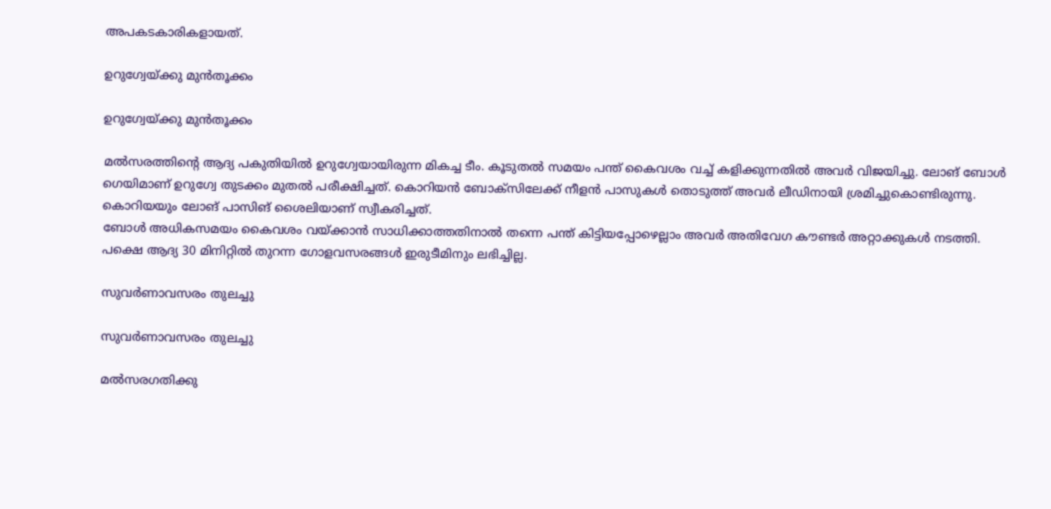അപകടകാരികളായത്.

ഉറുഗ്വേയ്ക്കു മുന്‍തൂക്കം

ഉറുഗ്വേയ്ക്കു മുന്‍തൂക്കം

മല്‍സരത്തിന്റെ ആദ്യ പകുതിയില്‍ ഉറുഗ്വേയായിരുന്ന മികച്ച ടീം. കൂടുതല്‍ സമയം പന്ത് കൈവശം വച്ച് കളിക്കുന്നതില്‍ അവര്‍ വിജയിച്ചു. ലോങ് ബോള്‍ ഗെയിമാണ് ഉറുഗ്വേ തുടക്കം മുതല്‍ പരീക്ഷിച്ചത്. കൊറിയന്‍ ബോക്‌സിലേക്ക് നീളന്‍ പാസുകള്‍ തൊടുത്ത് അവര്‍ ലീഡിനായി ശ്രമിച്ചുകൊണ്ടിരുന്നു. കൊറിയയും ലോങ് പാസിങ് ശൈലിയാണ് സ്വീകരിച്ചത്.
ബോള്‍ അധികസമയം കൈവശം വയ്ക്കാന്‍ സാധിക്കാത്തതിനാല്‍ തന്നെ പന്ത് കിട്ടിയപ്പോഴെല്ലാം അവര്‍ അതിവേഗ കൗണ്ടര്‍ അറ്റാക്കുകള്‍ നടത്തി. പക്ഷെ ആദ്യ 30 മിനിറ്റില്‍ തുറന്ന ഗോളവസരങ്ങള്‍ ഇരുടീമിനും ലഭിച്ചില്ല.

സുവര്‍ണാവസരം തുലച്ചു

സുവര്‍ണാവസരം തുലച്ചു

മല്‍സരഗതിക്കു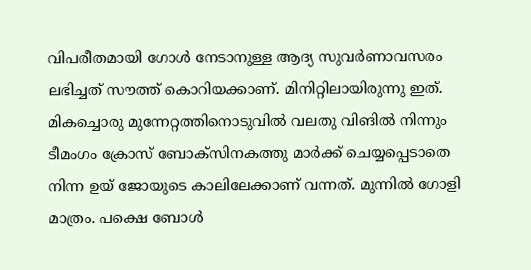വിപരീതമായി ഗോള്‍ നേടാനുള്ള ആദ്യ സുവര്‍ണാവസരം ലഭിച്ചത് സൗത്ത് കൊറിയക്കാണ്. മിനിറ്റിലായിരുന്നു ഇത്. മികച്ചൊരു മുന്നേറ്റത്തിനൊടുവില്‍ വലതു വിങില്‍ നിന്നും ടീമംഗം ക്രോസ് ബോക്‌സിനകത്തു മാര്‍ക്ക് ചെയ്യപ്പെടാതെ നിന്ന ഉയ് ജോയുടെ കാലിലേക്കാണ് വന്നത്. മുന്നില്‍ ഗോളി മാത്രം. പക്ഷെ ബോള്‍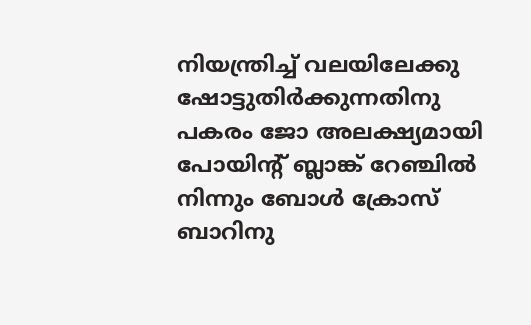നിയന്ത്രിച്ച് വലയിലേക്കു ഷോട്ടുതിര്‍ക്കുന്നതിനു പകരം ജോ അലക്ഷ്യമായി പോയിന്റ് ബ്ലാങ്ക് റേഞ്ചില്‍ നിന്നും ബോള്‍ ക്രോസ് ബാറിനു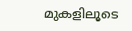മുകളിലൂടെ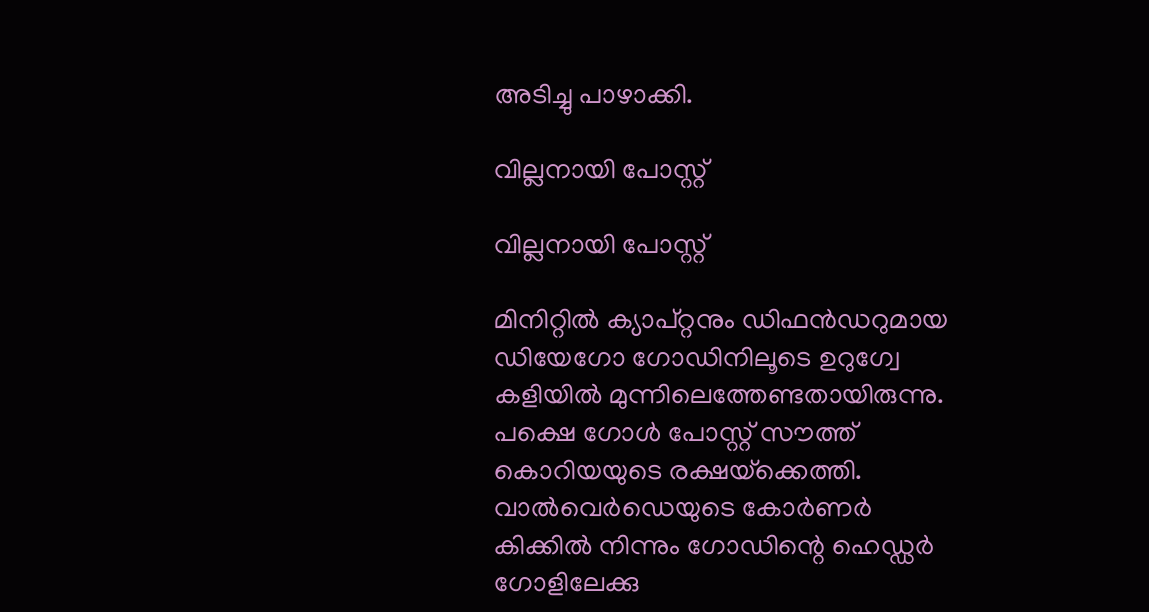അടിച്ചു പാഴാക്കി.

വില്ലനായി പോസ്റ്റ്

വില്ലനായി പോസ്റ്റ്

മിനിറ്റില്‍ ക്യാപ്റ്റനും ഡിഫന്‍ഡറുമായ ഡിയേഗോ ഗോഡിനിലൂടെ ഉറുഗ്വേ കളിയില്‍ മുന്നിലെത്തേണ്ടതായിരുന്നു. പക്ഷെ ഗോള്‍ പോസ്റ്റ് സൗത്ത് കൊറിയയുടെ രക്ഷയ്‌ക്കെത്തി. വാല്‍വെര്‍ഡെയുടെ കോര്‍ണര്‍ കിക്കില്‍ നിന്നും ഗോഡിന്റെ ഹെഡ്ഡര്‍ ഗോളിലേക്കു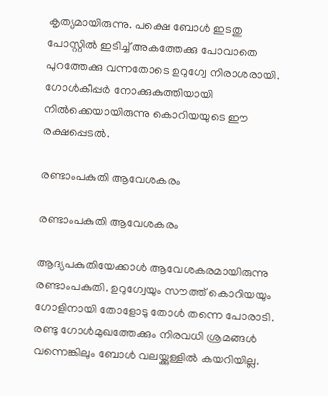കൃത്യമായിരുന്നു. പക്ഷെ ബോള്‍ ഇടതു പോസ്റ്റില്‍ ഇടിച്ച് അകത്തേക്കു പോവാതെ പുറത്തേക്കു വന്നതോടെ ഉറുഗ്വേ നിരാശരായി. ഗോള്‍കീപ്പര്‍ നോക്കുകുത്തിയായി നില്‍ക്കെയായിരുന്നു കൊറിയയുടെ ഈ രക്ഷപ്പെടല്‍.

രണ്ടാംപകുതി ആവേശകരം

രണ്ടാംപകുതി ആവേശകരം

ആദ്യപകുതിയേക്കാള്‍ ആവേശകരമായിരുന്നു രണ്ടാംപകുതി. ഉറുഗ്വേയും സൗത്ത് കൊറിയയും ഗോളിനായി തോളോടു തോള്‍ തന്നെ പോരാടി. രണ്ടു ഗോള്‍മുഖത്തേക്കും നിരവധി ശ്രമങ്ങള്‍ വന്നെങ്കിലും ബോള്‍ വലയ്ക്കുള്ളില്‍ കയറിയില്ല.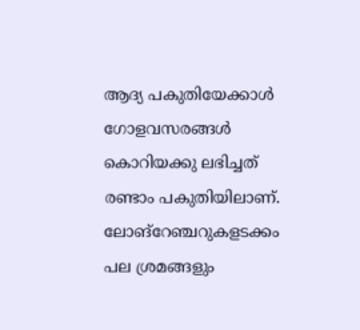ആദ്യ പകുതിയേക്കാള്‍ ഗോളവസരങ്ങള്‍ കൊറിയക്കു ലഭിച്ചത് രണ്ടാം പകുതിയിലാണ്. ലോങ്‌റേഞ്ചറുകളടക്കം പല ശ്രമങ്ങളും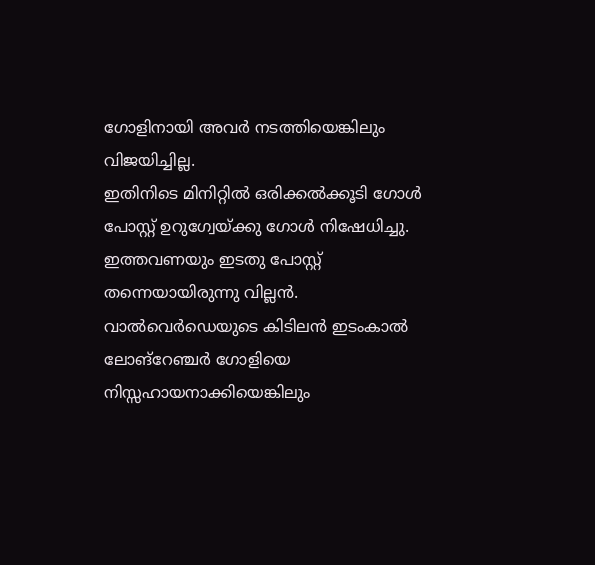ഗോളിനായി അവര്‍ നടത്തിയെങ്കിലും വിജയിച്ചില്ല.
ഇതിനിടെ മിനിറ്റില്‍ ഒരിക്കല്‍ക്കൂടി ഗോള്‍ പോസ്റ്റ് ഉറുഗ്വേയ്ക്കു ഗോള്‍ നിഷേധിച്ചു. ഇത്തവണയും ഇടതു പോസ്റ്റ് തന്നെയായിരുന്നു വില്ലന്‍. വാല്‍വെര്‍ഡെയുടെ കിടിലന്‍ ഇടംകാല്‍ ലോങ്‌റേഞ്ചര്‍ ഗോളിയെ നിസ്സഹായനാക്കിയെങ്കിലും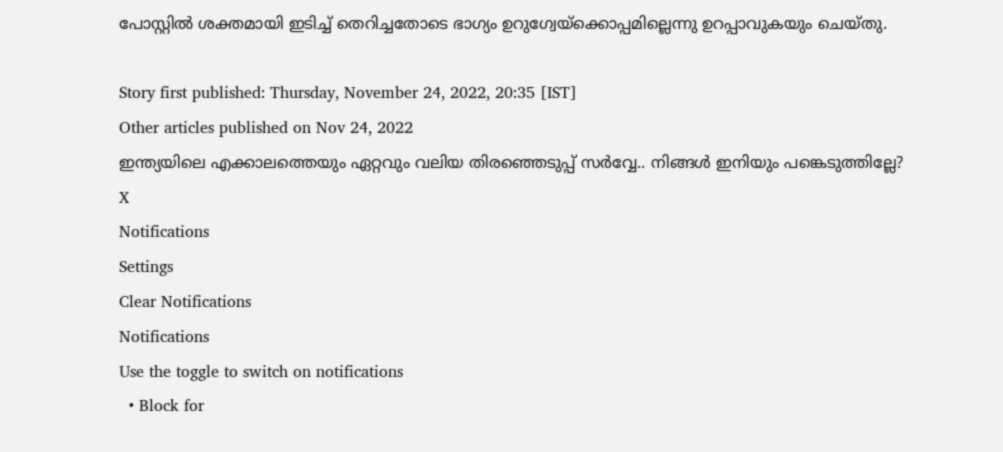പോസ്റ്റില്‍ ശക്തമായി ഇടിച്ച് തെറിച്ചതോടെ ഭാഗ്യം ഉറുഗ്വേയ്‌ക്കൊപ്പമില്ലെന്നു ഉറപ്പാവുകയും ചെയ്തു.

Story first published: Thursday, November 24, 2022, 20:35 [IST]
Other articles published on Nov 24, 2022
ഇന്ത്യയിലെ എക്കാലത്തെയും ഏറ്റവും വലിയ തിരഞ്ഞെടുപ്പ് സർവ്വേ.. നിങ്ങൾ ഇനിയും പങ്കെടുത്തില്ലേ?
X
Notifications
Settings
Clear Notifications
Notifications
Use the toggle to switch on notifications
  • Block for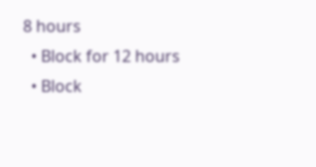8 hours
  • Block for 12 hours
  • Block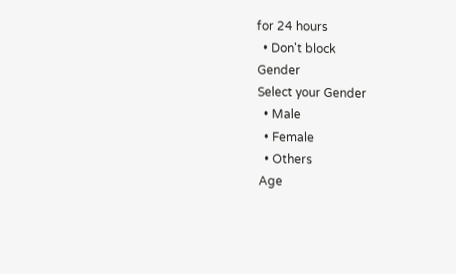for 24 hours
  • Don't block
Gender
Select your Gender
  • Male
  • Female
  • Others
Age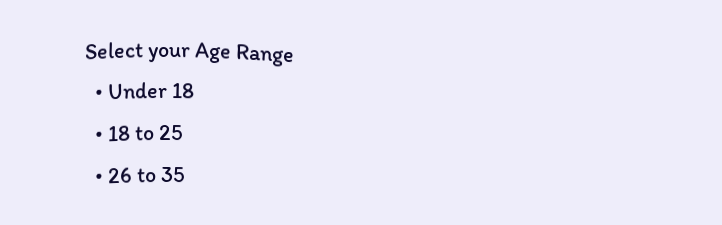Select your Age Range
  • Under 18
  • 18 to 25
  • 26 to 35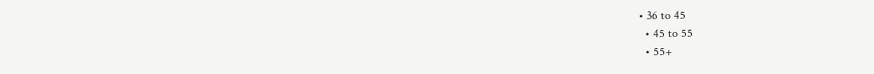• 36 to 45
  • 45 to 55
  • 55+